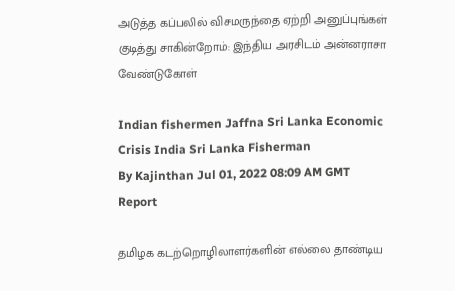அடுத்த கப்பலில் விசமருந்தை ஏற்றி அனுப்புங்கள் குடித்து சாகின்றோம்: இந்திய அரசிடம் அன்னராசா வேண்டுகோள்

Indian fishermen Jaffna Sri Lanka Economic Crisis India Sri Lanka Fisherman
By Kajinthan Jul 01, 2022 08:09 AM GMT
Report

தமிழக கடற்றொழிலாளர்களின் எல்லை தாண்டிய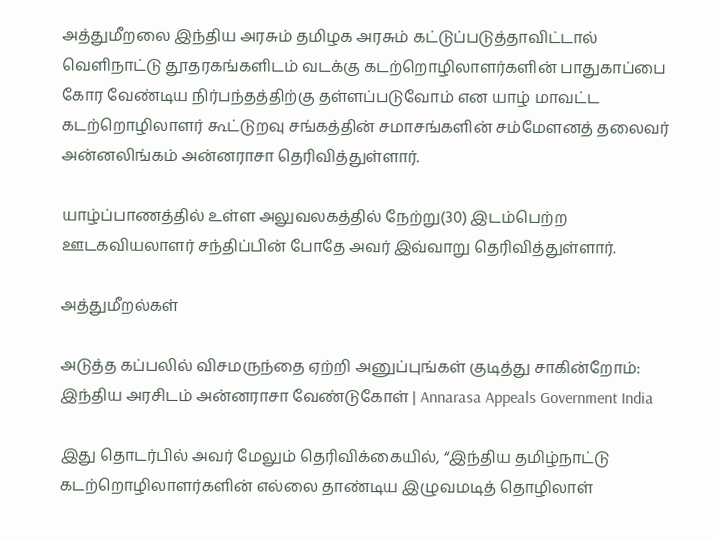அத்துமீறலை இந்திய அரசும் தமிழக அரசும் கட்டுப்படுத்தாவிட்டால் வெளிநாட்டு தூதரகங்களிடம் வடக்கு கடற்றொழிலாளர்களின் பாதுகாப்பை கோர வேண்டிய நிர்பந்தத்திற்கு தள்ளப்படுவோம் என யாழ் மாவட்ட கடற்றொழிலாளர் கூட்டுறவு சங்கத்தின் சமாசங்களின் சம்மேளனத் தலைவர் அன்னலிங்கம் அன்னராசா தெரிவித்துள்ளார்.

யாழ்ப்பாணத்தில் உள்ள அலுவலகத்தில் நேற்று(30) இடம்பெற்ற ஊடகவியலாளர் சந்திப்பின் போதே அவர் இவ்வாறு தெரிவித்துள்ளார்.

அத்துமீறல்கள்

அடுத்த கப்பலில் விசமருந்தை ஏற்றி அனுப்புங்கள் குடித்து சாகின்றோம்: இந்திய அரசிடம் அன்னராசா வேண்டுகோள் | Annarasa Appeals Government India

இது தொடர்பில் அவர் மேலும் தெரிவிக்கையில், “இந்திய தமிழ்நாட்டு கடற்றொழிலாளர்களின் எல்லை தாண்டிய இழுவமடித் தொழிலாள்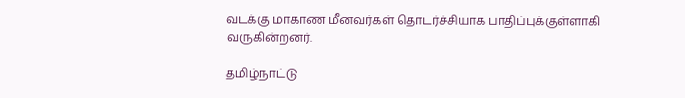வடக்கு மாகாண மீனவர்கள் தொடர்ச்சியாக பாதிப்புக்குள்ளாகி வருகின்றனர்.

தமிழ்நாட்டு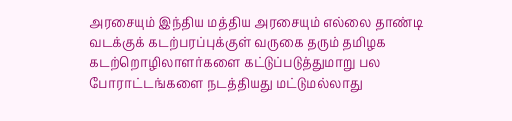அரசையும் இந்திய மத்திய அரசையும் எல்லை தாண்டி வடக்குக் கடற்பரப்புக்குள் வருகை தரும் தமிழக கடற்றொழிலாளர்களை கட்டுப்படுத்துமாறு பல போராட்டங்களை நடத்தியது மட்டுமல்லாது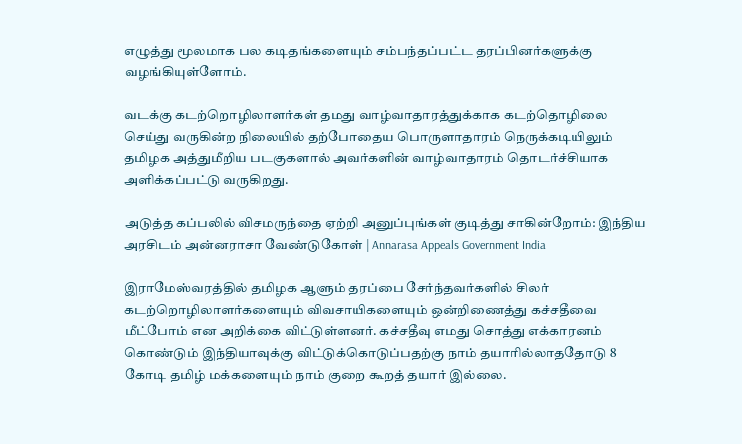எழுத்து மூலமாக பல கடிதங்களையும் சம்பந்தப்பட்ட தரப்பினர்களுக்கு வழங்கியுள்ளோம்.

வடக்கு கடற்றொழிலாளர்கள் தமது வாழ்வாதாரத்துக்காக கடற்தொழிலை செய்து வருகின்ற நிலையில் தற்போதைய பொருளாதாரம் நெருக்கடியிலும் தமிழக அத்துமீறிய படகுகளால் அவர்களின் வாழ்வாதாரம் தொடர்ச்சியாக அளிக்கப்பட்டு வருகிறது.

அடுத்த கப்பலில் விசமருந்தை ஏற்றி அனுப்புங்கள் குடித்து சாகின்றோம்: இந்திய அரசிடம் அன்னராசா வேண்டுகோள் | Annarasa Appeals Government India

இராமேஸ்வரத்தில் தமிழக ஆளும் தரப்பை சேர்ந்தவர்களில் சிலர் கடற்றொழிலாளர்களையும் விவசாயிகளையும் ஒன்றிணைத்து கச்சதீவை மீட்போம் என அறிக்கை விட்டுள்ளனர். கச்சதீவு எமது சொத்து எக்காரனம் கொண்டும் இந்தியாவுக்கு விட்டுக்கொடுப்பதற்கு நாம் தயாரில்லாததோடு 8 கோடி தமிழ் மக்களையும் நாம் குறை கூறத் தயார் இல்லை.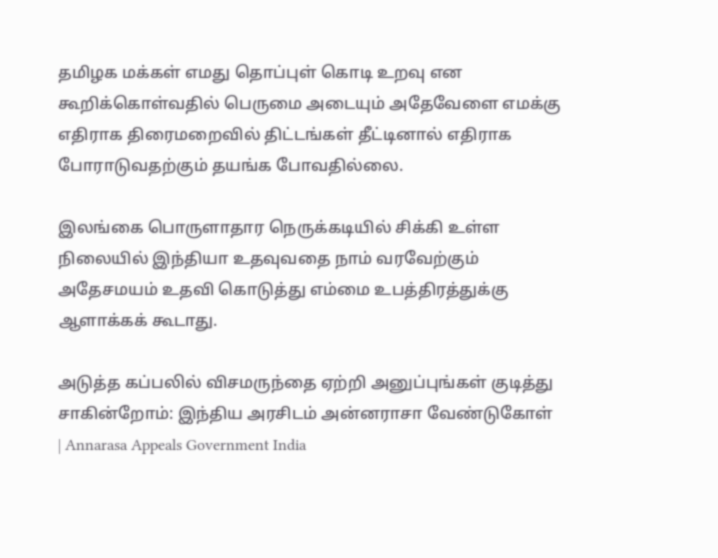தமிழக மக்கள் எமது தொப்புள் கொடி உறவு என கூறிக்கொள்வதில் பெருமை அடையும் அதேவேளை எமக்கு எதிராக திரைமறைவில் திட்டங்கள் தீட்டினால் எதிராக போராடுவதற்கும் தயங்க போவதில்லை.

இலங்கை பொருளாதார நெருக்கடியில் சிக்கி உள்ள நிலையில் இந்தியா உதவுவதை நாம் வரவேற்கும் அதேசமயம் உதவி கொடுத்து எம்மை உபத்திரத்துக்கு ஆளாக்கக் கூடாது.

அடுத்த கப்பலில் விசமருந்தை ஏற்றி அனுப்புங்கள் குடித்து சாகின்றோம்: இந்திய அரசிடம் அன்னராசா வேண்டுகோள் | Annarasa Appeals Government India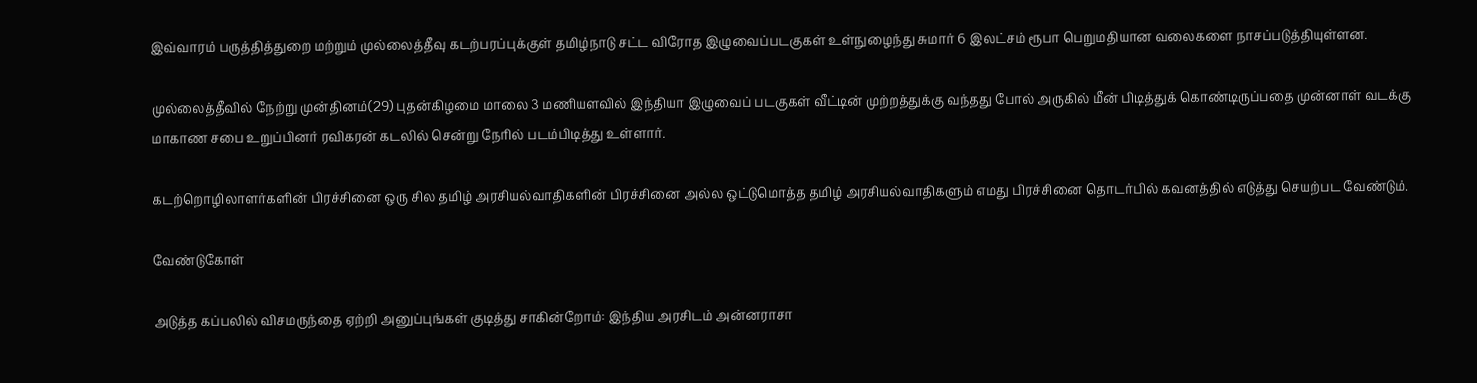இவ்வாரம் பருத்தித்துறை மற்றும் முல்லைத்தீவு கடற்பரப்புக்குள் தமிழ்நாடு சட்ட விரோத இழுவைப்படகுகள் உள்நுழைந்து சுமார் 6 இலட்சம் ரூபா பெறுமதியான வலைகளை நாசப்படுத்தியுள்ளன.

முல்லைத்தீவில் நேற்று முன்தினம்(29) புதன்கிழமை மாலை 3 மணியளவில் இந்தியா இழுவைப் படகுகள் வீட்டின் முற்றத்துக்கு வந்தது போல் அருகில் மீன் பிடித்துக் கொண்டிருப்பதை முன்னாள் வடக்கு மாகாண சபை உறுப்பினர் ரவிகரன் கடலில் சென்று நேரில் படம்பிடித்து உள்ளார்.

கடற்றொழிலாளர்களின் பிரச்சினை ஒரு சில தமிழ் அரசியல்வாதிகளின் பிரச்சினை அல்ல ஒட்டுமொத்த தமிழ் அரசியல்வாதிகளும் எமது பிரச்சினை தொடர்பில் கவனத்தில் எடுத்து செயற்பட வேண்டும்.

வேண்டுகோள்

அடுத்த கப்பலில் விசமருந்தை ஏற்றி அனுப்புங்கள் குடித்து சாகின்றோம்: இந்திய அரசிடம் அன்னராசா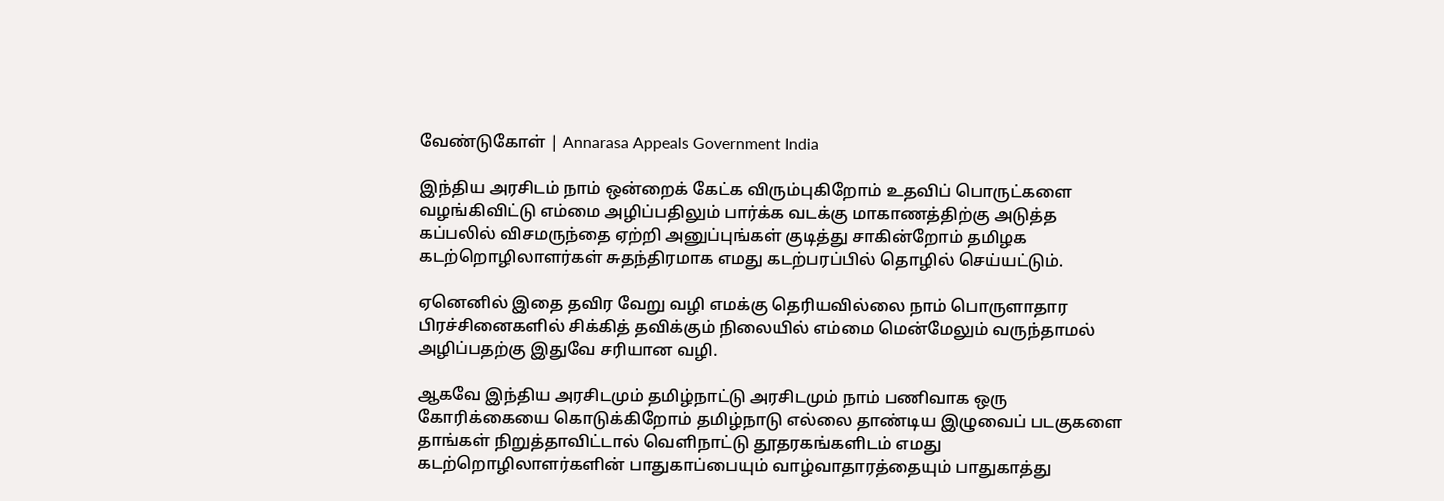வேண்டுகோள் | Annarasa Appeals Government India

இந்திய அரசிடம் நாம் ஒன்றைக் கேட்க விரும்புகிறோம் உதவிப் பொருட்களை வழங்கிவிட்டு எம்மை அழிப்பதிலும் பார்க்க வடக்கு மாகாணத்திற்கு அடுத்த கப்பலில் விசமருந்தை ஏற்றி அனுப்புங்கள் குடித்து சாகின்றோம் தமிழக கடற்றொழிலாளர்கள் சுதந்திரமாக எமது கடற்பரப்பில் தொழில் செய்யட்டும்.

ஏனெனில் இதை தவிர வேறு வழி எமக்கு தெரியவில்லை நாம் பொருளாதார பிரச்சினைகளில் சிக்கித் தவிக்கும் நிலையில் எம்மை மென்மேலும் வருந்தாமல் அழிப்பதற்கு இதுவே சரியான வழி.

ஆகவே இந்திய அரசிடமும் தமிழ்நாட்டு அரசிடமும் நாம் பணிவாக ஒரு கோரிக்கையை கொடுக்கிறோம் தமிழ்நாடு எல்லை தாண்டிய இழுவைப் படகுகளை தாங்கள் நிறுத்தாவிட்டால் வெளிநாட்டு தூதரகங்களிடம் எமது கடற்றொழிலாளர்களின் பாதுகாப்பையும் வாழ்வாதாரத்தையும் பாதுகாத்து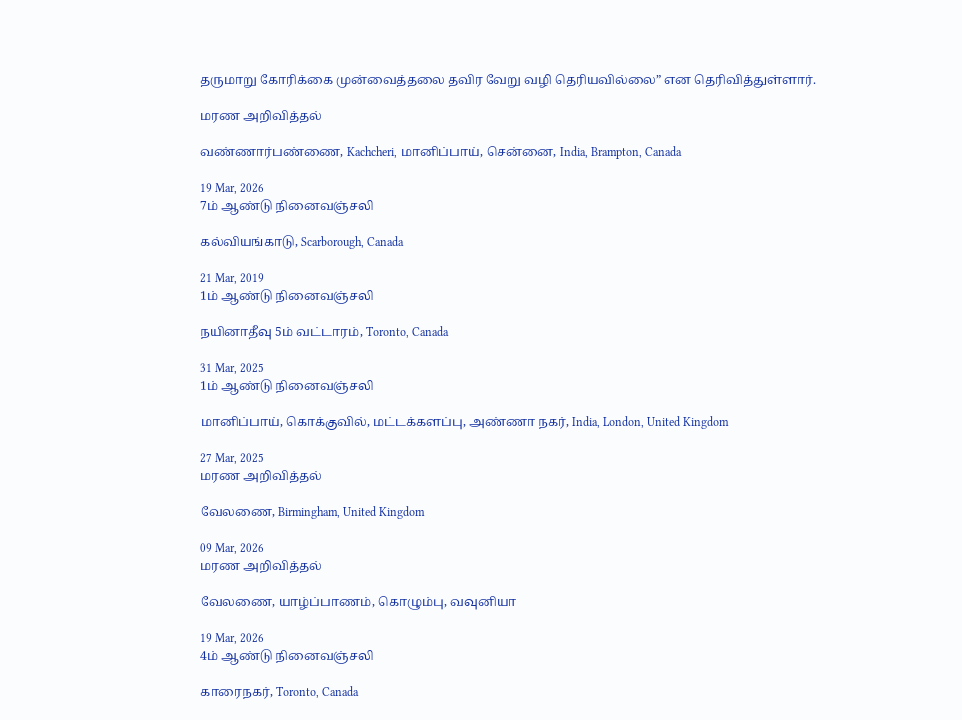தருமாறு கோரிக்கை முன்வைத்தலை தவிர வேறு வழி தெரியவில்லை” என தெரிவித்துள்ளார்.

மரண அறிவித்தல்

வண்ணார்பண்ணை, Kachcheri, மானிப்பாய், சென்னை, India, Brampton, Canada

19 Mar, 2026
7ம் ஆண்டு நினைவஞ்சலி

கல்வியங்காடு, Scarborough, Canada

21 Mar, 2019
1ம் ஆண்டு நினைவஞ்சலி

நயினாதீவு 5ம் வட்டாரம், Toronto, Canada

31 Mar, 2025
1ம் ஆண்டு நினைவஞ்சலி

மானிப்பாய், கொக்குவில், மட்டக்களப்பு, அண்ணா நகர், India, London, United Kingdom

27 Mar, 2025
மரண அறிவித்தல்

வேலணை, Birmingham, United Kingdom

09 Mar, 2026
மரண அறிவித்தல்

வேலணை, யாழ்ப்பாணம், கொழும்பு, வவுனியா

19 Mar, 2026
4ம் ஆண்டு நினைவஞ்சலி

காரைநகர், Toronto, Canada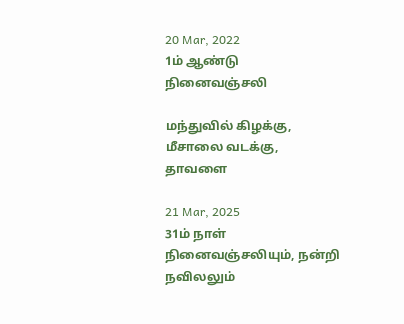20 Mar, 2022
1ம் ஆண்டு நினைவஞ்சலி

மந்துவில் கிழக்கு, மீசாலை வடக்கு, தாவளை

21 Mar, 2025
31ம் நாள் நினைவஞ்சலியும், நன்றி நவிலலும்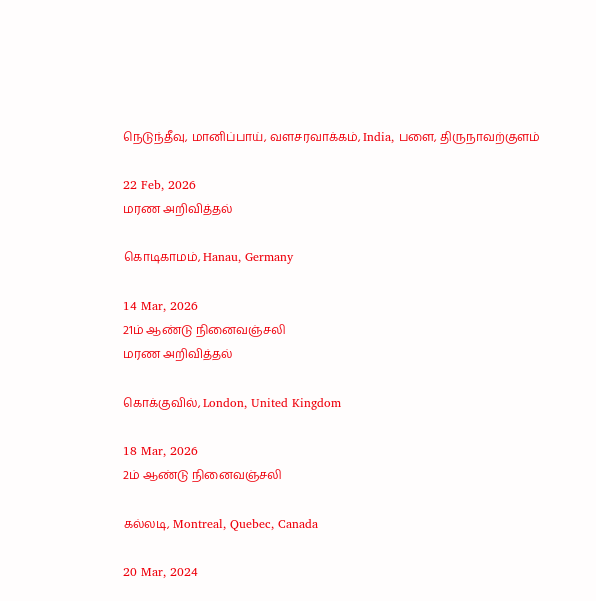நெடுந்தீவு, மானிப்பாய், வளசரவாக்கம், India, பளை, திருநாவற்குளம்

22 Feb, 2026
மரண அறிவித்தல்

கொடிகாமம், Hanau, Germany

14 Mar, 2026
21ம் ஆண்டு நினைவஞ்சலி
மரண அறிவித்தல்

கொக்குவில், London, United Kingdom

18 Mar, 2026
2ம் ஆண்டு நினைவஞ்சலி

கல்லடி, Montreal, Quebec, Canada

20 Mar, 2024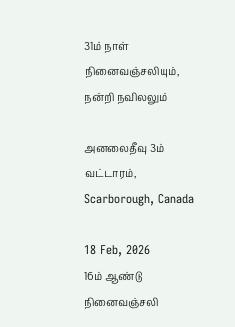31ம் நாள் நினைவஞ்சலியும், நன்றி நவிலலும்

அனலைதீவு 3ம் வட்டாரம், Scarborough, Canada

18 Feb, 2026
16ம் ஆண்டு நினைவஞ்சலி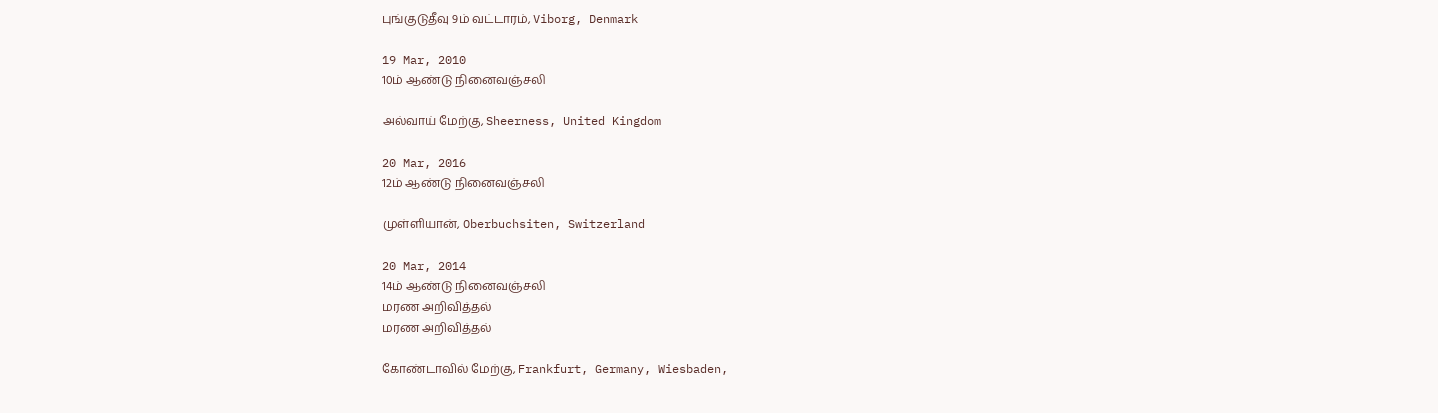புங்குடுதீவு 9ம் வட்டாரம், Viborg, Denmark

19 Mar, 2010
10ம் ஆண்டு நினைவஞ்சலி

அல்வாய் மேற்கு, Sheerness, United Kingdom

20 Mar, 2016
12ம் ஆண்டு நினைவஞ்சலி

முள்ளியான், Oberbuchsiten, Switzerland

20 Mar, 2014
14ம் ஆண்டு நினைவஞ்சலி
மரண அறிவித்தல்
மரண அறிவித்தல்

கோண்டாவில் மேற்கு, Frankfurt, Germany, Wiesbaden,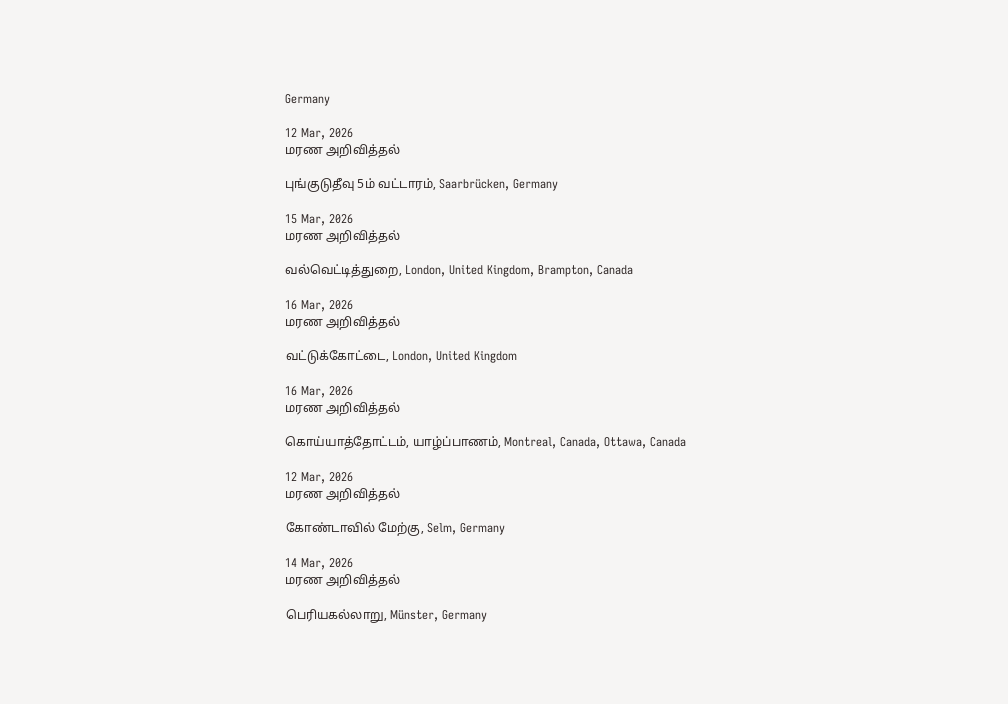Germany

12 Mar, 2026
மரண அறிவித்தல்

புங்குடுதீவு 5ம் வட்டாரம், Saarbrücken, Germany

15 Mar, 2026
மரண அறிவித்தல்

வல்வெட்டித்துறை, London, United Kingdom, Brampton, Canada

16 Mar, 2026
மரண அறிவித்தல்

வட்டுக்கோட்டை, London, United Kingdom

16 Mar, 2026
மரண அறிவித்தல்

கொய்யாத்தோட்டம், யாழ்ப்பாணம், Montreal, Canada, Ottawa, Canada

12 Mar, 2026
மரண அறிவித்தல்

கோண்டாவில் மேற்கு, Selm, Germany

14 Mar, 2026
மரண அறிவித்தல்

பெரியகல்லாறு, Münster, Germany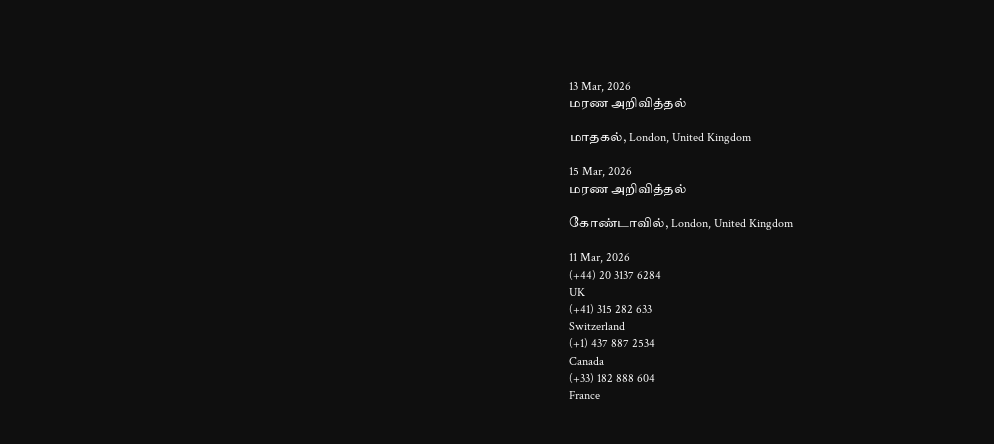13 Mar, 2026
மரண அறிவித்தல்

மாதகல், London, United Kingdom

15 Mar, 2026
மரண அறிவித்தல்

கோண்டாவில், London, United Kingdom

11 Mar, 2026
(+44) 20 3137 6284
UK
(+41) 315 282 633
Switzerland
(+1) 437 887 2534
Canada
(+33) 182 888 604
France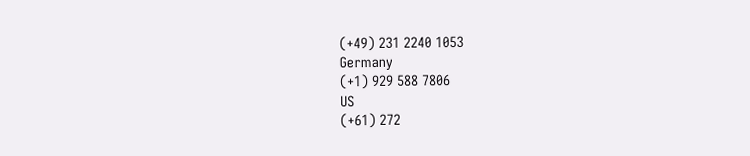(+49) 231 2240 1053
Germany
(+1) 929 588 7806
US
(+61) 272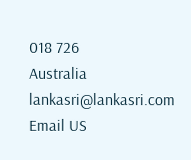018 726
Australia
lankasri@lankasri.com
Email US